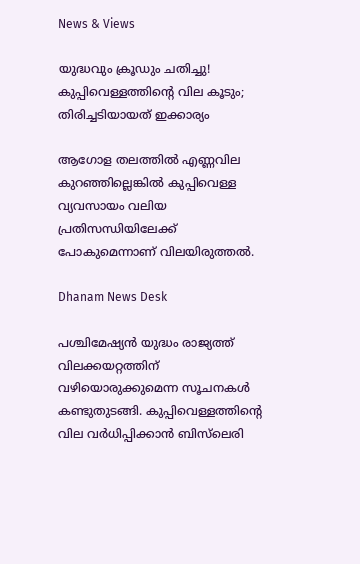News & Views

യുദ്ധവും ക്രൂഡും ചതിച്ചു! കുപ്പിവെള്ളത്തിന്റെ വില കൂടും; തിരിച്ചടിയായത് ഇക്കാര്യം

ആഗോള തലത്തില്‍ എണ്ണവില കുറഞ്ഞില്ലെങ്കില്‍ കുപ്പിവെള്ള വ്യവസായം വലിയ പ്രതിസന്ധിയിലേക്ക് പോകുമെന്നാണ് വിലയിരുത്തല്‍.

Dhanam News Desk

പശ്ചിമേഷ്യന്‍ യുദ്ധം രാജ്യത്ത് വിലക്കയറ്റത്തിന് വഴിയൊരുക്കുമെന്ന സൂചനകള്‍ കണ്ടുതുടങ്ങി. കുപ്പിവെള്ളത്തിന്റെ വില വര്‍ധിപ്പിക്കാന്‍ ബിസ്‌ലെരി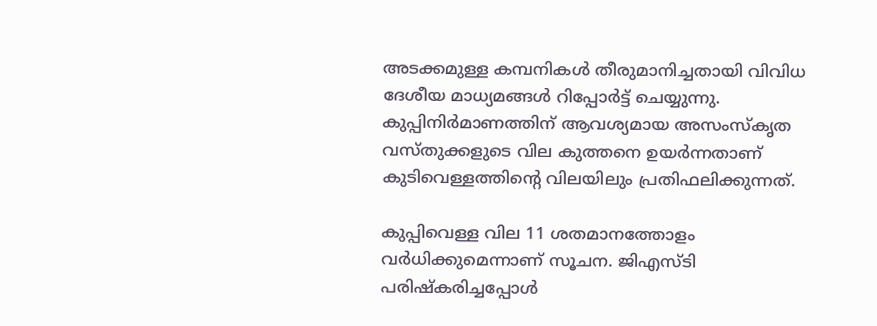അടക്കമുള്ള കമ്പനികള്‍ തീരുമാനിച്ചതായി വിവിധ ദേശീയ മാധ്യമങ്ങള്‍ റിപ്പോര്‍ട്ട് ചെയ്യുന്നു. കുപ്പിനിര്‍മാണത്തിന് ആവശ്യമായ അസംസ്‌കൃത വസ്തുക്കളുടെ വില കുത്തനെ ഉയര്‍ന്നതാണ് കുടിവെള്ളത്തിന്റെ വിലയിലും പ്രതിഫലിക്കുന്നത്.

കുപ്പിവെള്ള വില 11 ശതമാനത്തോളം വര്‍ധിക്കുമെന്നാണ് സൂചന. ജിഎസ്ടി പരിഷ്‌കരിച്ചപ്പോള്‍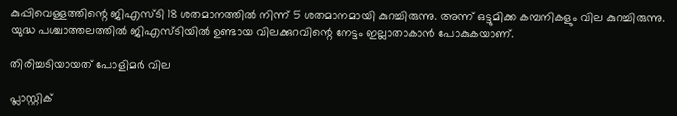കുപ്പിവെള്ളത്തിന്റെ ജിഎസ്ടി 18 ശതമാനത്തില്‍ നിന്ന് 5 ശതമാനമായി കുറച്ചിരുന്നു. അന്ന് ഒട്ടുമിക്ക കമ്പനികളും വില കുറച്ചിരുന്നു. യുദ്ധ പശ്ചാത്തലത്തില്‍ ജിഎസ്ടിയില്‍ ഉണ്ടായ വിലക്കുറവിന്റെ നേട്ടം ഇല്ലാതാകാന്‍ പോകുകയാണ്.

തിരിച്ചടിയായത് പോളിമര്‍ വില

പ്ലാസ്റ്റിക്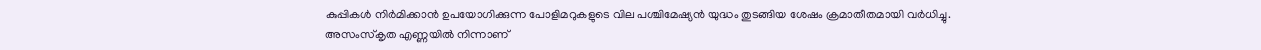കുപ്പികള്‍ നിര്‍മിക്കാന്‍ ഉപയോഗിക്കുന്ന പോളിമറുകളുടെ വില പശ്ചിമേഷ്യന്‍ യുദ്ധം തുടങ്ങിയ ശേഷം ക്രമാതീതമായി വര്‍ധിച്ചു. അസംസ്‌കൃത എണ്ണയില്‍ നിന്നാണ്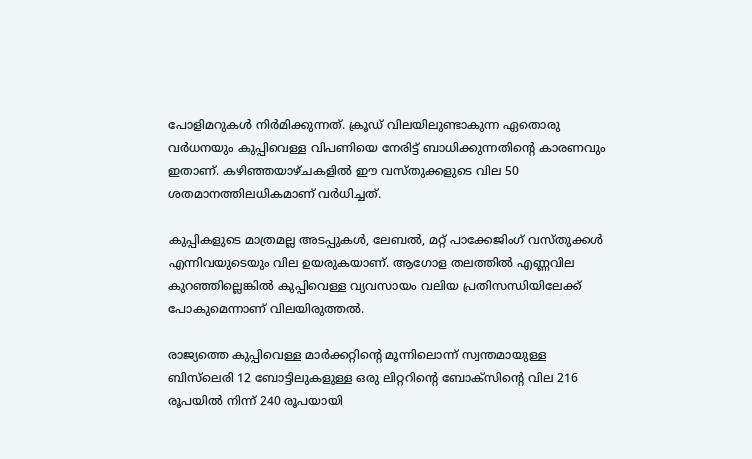പോളിമറുകള്‍ നിര്‍മിക്കുന്നത്. ക്രൂഡ് വിലയിലുണ്ടാകുന്ന ഏതൊരു വര്‍ധനയും കുപ്പിവെള്ള വിപണിയെ നേരിട്ട് ബാധിക്കുന്നതിന്റെ കാരണവും ഇതാണ്. കഴിഞ്ഞയാഴ്ചകളില്‍ ഈ വസ്തുക്കളുടെ വില 50 ശതമാനത്തിലധികമാണ് വര്‍ധിച്ചത്.

കുപ്പികളുടെ മാത്രമല്ല അടപ്പുകള്‍, ലേബല്‍, മറ്റ് പാക്കേജിംഗ് വസ്തുക്കള്‍ എന്നിവയുടെയും വില ഉയരുകയാണ്. ആഗോള തലത്തില്‍ എണ്ണവില കുറഞ്ഞില്ലെങ്കില്‍ കുപ്പിവെള്ള വ്യവസായം വലിയ പ്രതിസന്ധിയിലേക്ക് പോകുമെന്നാണ് വിലയിരുത്തല്‍.

രാജ്യത്തെ കുപ്പിവെള്ള മാര്‍ക്കറ്റിന്റെ മൂന്നിലൊന്ന് സ്വന്തമായുള്ള ബിസ്‌ലെരി 12 ബോട്ടിലുകളുള്ള ഒരു ലിറ്ററിന്റെ ബോക്‌സിന്റെ വില 216 രൂപയില്‍ നിന്ന് 240 രൂപയായി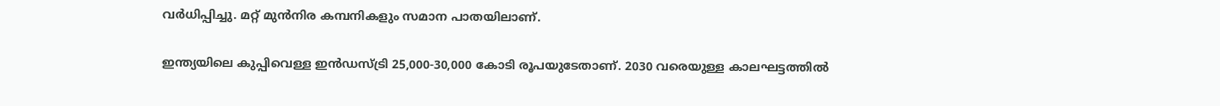വര്‍ധിപ്പിച്ചു. മറ്റ് മുന്‍നിര കമ്പനികളും സമാന പാതയിലാണ്.

ഇന്ത്യയിലെ കുപ്പിവെള്ള ഇന്‍ഡസ്ട്രി 25,000-30,000 കോടി രൂപയുടേതാണ്. 2030 വരെയുള്ള കാലഘട്ടത്തില്‍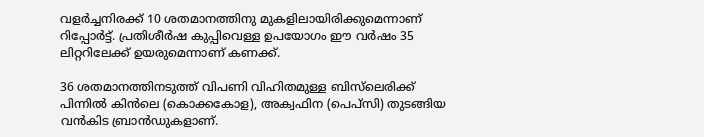വളര്‍ച്ചനിരക്ക് 10 ശതമാനത്തിനു മുകളിലായിരിക്കുമെന്നാണ് റിപ്പോര്‍ട്ട്. പ്രതിശീര്‍ഷ കുപ്പിവെള്ള ഉപയോഗം ഈ വര്‍ഷം 35 ലിറ്ററിലേക്ക് ഉയരുമെന്നാണ് കണക്ക്.

36 ശതമാനത്തിനടുത്ത് വിപണി വിഹിതമുള്ള ബിസ്‌ലെരിക്ക് പിന്നില്‍ കിന്‍ലെ (കൊക്കകോള), അക്വഫിന (പെപ്‌സി) തുടങ്ങിയ വന്‍കിട ബ്രാന്‍ഡുകളാണ്.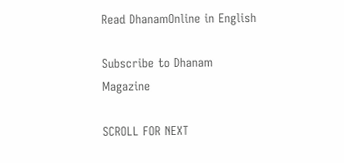Read DhanamOnline in English

Subscribe to Dhanam Magazine

SCROLL FOR NEXT